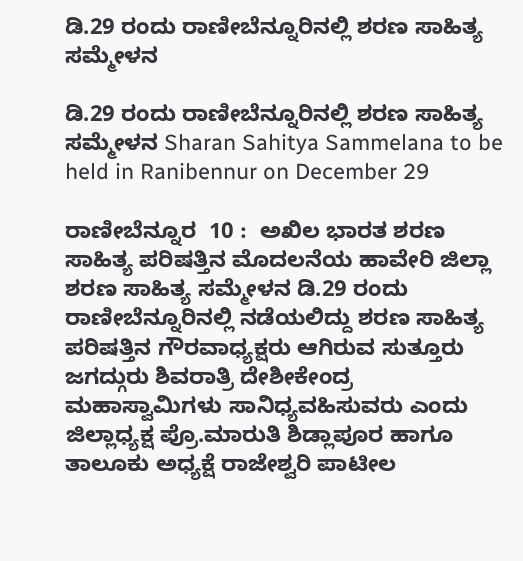ಡಿ.29 ರಂದು ರಾಣೀಬೆನ್ನೂರಿನಲ್ಲಿ ಶರಣ ಸಾಹಿತ್ಯ ಸಮ್ಮೇಳನ

ಡಿ.29 ರಂದು ರಾಣೀಬೆನ್ನೂರಿನಲ್ಲಿ ಶರಣ ಸಾಹಿತ್ಯ ಸಮ್ಮೇಳನ Sharan Sahitya Sammelana to be held in Ranibennur on December 29

ರಾಣೀಬೆನ್ನೂರ  10 :  ಅಖಿಲ ಭಾರತ ಶರಣ ಸಾಹಿತ್ಯ ಪರಿಷತ್ತಿನ ಮೊದಲನೆಯ ಹಾವೇರಿ ಜಿಲ್ಲಾ ಶರಣ ಸಾಹಿತ್ಯ ಸಮ್ಮೇಳನ ಡಿ.29 ರಂದು ರಾಣೀಬೆನ್ನೂರಿನಲ್ಲಿ ನಡೆಯಲಿದ್ದು ಶರಣ ಸಾಹಿತ್ಯ ಪರಿಷತ್ತಿನ ಗೌರವಾಧ್ಯಕ್ಷರು ಆಗಿರುವ ಸುತ್ತೂರು ಜಗದ್ಗುರು ಶಿವರಾತ್ರಿ ದೇಶೀಕೇಂದ್ರ ಮಹಾಸ್ವಾಮಿಗಳು ಸಾನಿಧ್ಯವಹಿಸುವರು ಎಂದು ಜಿಲ್ಲಾಧ್ಯಕ್ಷ ಪ್ರೊ.ಮಾರುತಿ ಶಿಡ್ಲಾಪೂರ ಹಾಗೂ ತಾಲೂಕು ಅಧ್ಯಕ್ಷೆ ರಾಜೇಶ್ವರಿ ಪಾಟೀಲ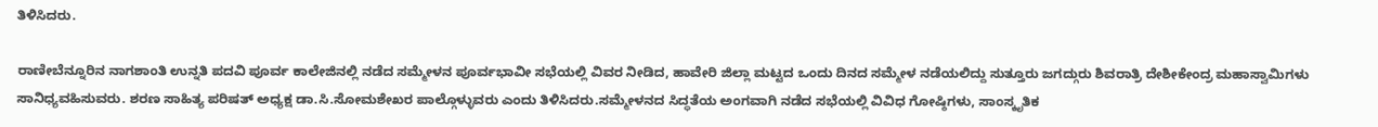ತಿಳಿಸಿದರು.

ರಾಣೀಬೆನ್ನೂರಿನ ನಾಗಶಾಂತಿ ಉನ್ನತಿ ಪದವಿ ಪೂರ್ವ ಕಾಲೇಜಿನಲ್ಲಿ ನಡೆದ ಸಮ್ಮೇಳನ ಪೂರ್ವಭಾವೀ ಸಭೆಯಲ್ಲಿ ವಿವರ ನೀಡಿದ, ಹಾವೇರಿ ಜಿಲ್ಲಾ ಮಟ್ಟದ ಒಂದು ದಿನದ ಸಮ್ಮೇಳ ನಡೆಯಲಿದ್ದು ಸುತ್ತೂರು ಜಗದ್ಗುರು ಶಿವರಾತ್ರಿ ದೇಶೀಕೇಂದ್ರ ಮಹಾಸ್ವಾಮಿಗಳು ಸಾನಿಧ್ಯವಹಿಸುವರು. ಶರಣ ಸಾಹಿತ್ಯ ಪರಿಷತ್ ಅಧ್ಯಕ್ಷ ಡಾ.ಸಿ.ಸೋಮಶೇಖರ ಪಾಲ್ಗೊಳ್ಳುವರು ಎಂದು ತಿಳಿಸಿದರು.ಸಮ್ಮೇಳನದ ಸಿದ್ಧತೆಯ ಅಂಗವಾಗಿ ನಡೆದ ಸಭೆಯಲ್ಲಿ ವಿವಿಧ ಗೋಷ್ಠಿಗಳು, ಸಾಂಸ್ಕೃತಿಕ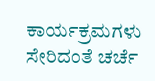ಕಾರ್ಯಕ್ರಮಗಳು ಸೇರಿದಂತೆ ಚರ್ಚೆ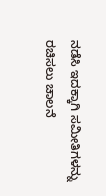ನಡೆಸಿ ಇದಕ್ಕಾಗಿ ಸಮೀತಿಗಳನ್ನು ರಚಿಸಲು ಚಾಲನೆ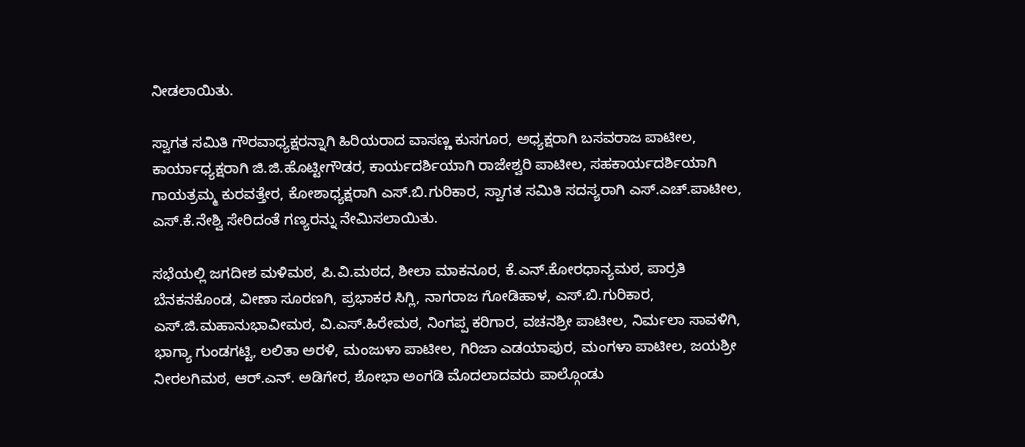ನೀಡಲಾಯಿತು.

ಸ್ವಾಗತ ಸಮಿತಿ ಗೌರವಾಧ್ಯಕ್ಷರನ್ನಾಗಿ ಹಿರಿಯರಾದ ವಾಸಣ್ಣ ಕುಸಗೂರ, ಅಧ್ಯಕ್ಷರಾಗಿ ಬಸವರಾಜ ಪಾಟೀಲ, ಕಾರ್ಯಾಧ್ಯಕ್ಷರಾಗಿ ಜಿ.ಜಿ.ಹೊಟ್ಟೀಗೌಡರ, ಕಾರ್ಯದರ್ಶಿಯಾಗಿ ರಾಜೇಶ್ವರಿ ಪಾಟೀಲ, ಸಹಕಾರ್ಯದರ್ಶಿಯಾಗಿ ಗಾಯತ್ರಮ್ಮ ಕುರವತ್ತೇರ, ಕೋಶಾಧ್ಯಕ್ಷರಾಗಿ ಎಸ್‌.ಬಿ.ಗುರಿಕಾರ, ಸ್ವಾಗತ ಸಮಿತಿ ಸದಸ್ಯರಾಗಿ ಎಸ್‌.ಎಚ್‌.ಪಾಟೀಲ, ಎಸ್‌.ಕೆ.ನೇಶ್ವಿ ಸೇರಿದಂತೆ ಗಣ್ಯರನ್ನು ನೇಮಿಸಲಾಯಿತು.

ಸಭೆಯಲ್ಲಿ ಜಗದೀಶ ಮಳಿಮಠ, ಪಿ.ವಿ.ಮಠದ, ಶೀಲಾ ಮಾಕನೂರ, ಕೆ.ಎನ್‌.ಕೋರಧಾನ್ಯಮಠ, ಪಾರ್ರತಿ ಬೆನಕನಕೊಂಡ, ವೀಣಾ ಸೂರಣಗಿ, ಪ್ರಭಾಕರ ಸಿಗ್ಲಿ, ನಾಗರಾಜ ಗೋಡಿಹಾಳ, ಎಸ್‌.ಬಿ.ಗುರಿಕಾರ, ಎಸ್‌.ಜಿ.ಮಹಾನುಭಾವೀಮಠ, ವಿ.ಎಸ್‌.ಹಿರೇಮಠ, ನಿಂಗಪ್ಪ ಕರಿಗಾರ, ವಚನಶ್ರೀ ಪಾಟೀಲ, ನಿರ್ಮಲಾ ಸಾವಳಿಗಿ, ಭಾಗ್ಯಾ ಗುಂಡಗಟ್ಟಿ, ಲಲಿತಾ ಅರಳಿ, ಮಂಜುಳಾ ಪಾಟೀಲ, ಗಿರಿಜಾ ಎಡಯಾಪುರ, ಮಂಗಳಾ ಪಾಟೀಲ, ಜಯಶ್ರೀ ನೀರಲಗಿಮಠ, ಆರ್‌.ಎನ್‌. ಅಡಿಗೇರ, ಶೋಭಾ ಅಂಗಡಿ ಮೊದಲಾದವರು ಪಾಲ್ಗೊಂಡು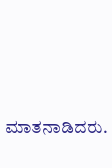ಮಾತನಾಡಿದರು.